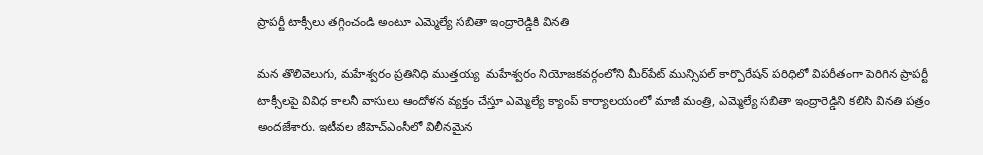ప్రాపర్టీ టాక్సీలు తగ్గించండి అంటూ ఎమ్మెల్యే సబితా ఇంద్రారెడ్డికి వినతి

మన తొలివెలుగు, మహేశ్వరం ప్రతినిధి ముత్తయ్య  మహేశ్వరం నియోజకవర్గంలోని మీర్‌పేట్ మున్సిపల్ కార్పొరేషన్ పరిధిలో విపరీతంగా పెరిగిన ప్రాపర్టీ టాక్సీలపై వివిధ కాలనీ వాసులు ఆందోళన వ్యక్తం చేస్తూ ఎమ్మెల్యే క్యాంప్ కార్యాలయంలో మాజీ మంత్రి, ఎమ్మెల్యే సబితా ఇంద్రారెడ్డిని కలిసి వినతి పత్రం అందజేశారు. ఇటీవల జీహెచ్ఎంసీలో విలీనమైన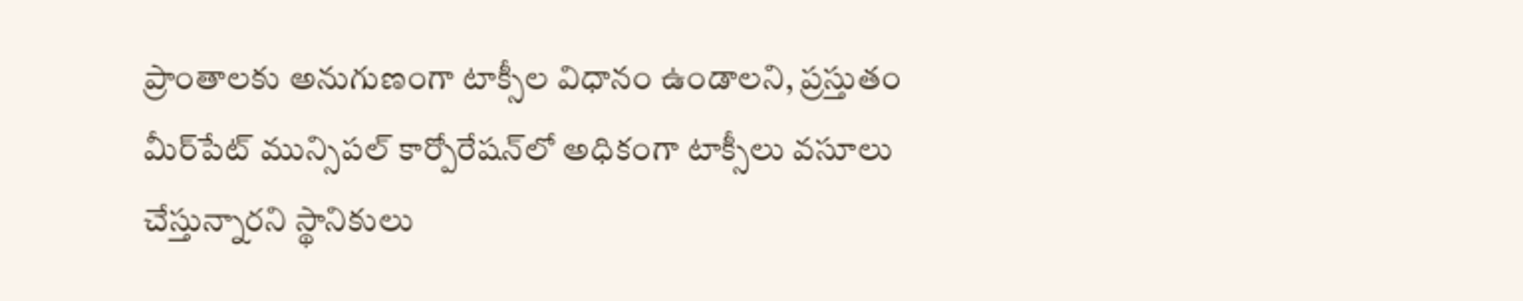ప్రాంతాలకు అనుగుణంగా టాక్సీల విధానం ఉండాలని, ప్రస్తుతం మీర్‌పేట్ మున్సిపల్ కార్పోరేషన్‌లో అధికంగా టాక్సీలు వసూలు చేస్తున్నారని స్థానికులు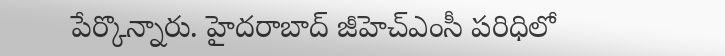పేర్కొన్నారు. హైదరాబాద్ జీహెచ్ఎంసీ పరిధిలో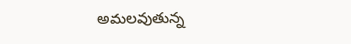అమలవుతున్న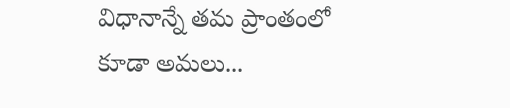విధానాన్నే తమ ప్రాంతంలో కూడా అమలు...